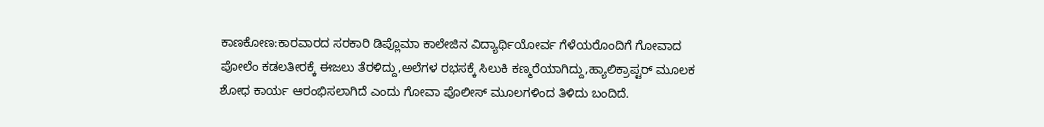ಕಾಣಕೋಣ:ಕಾರವಾರದ ಸರಕಾರಿ ಡಿಪ್ಲೊಮಾ ಕಾಲೇಜಿನ ವಿದ್ಯಾರ್ಥಿಯೋರ್ವ ಗೆಳೆಯರೊಂದಿಗೆ ಗೋವಾದ ಪೋಲೆಂ ಕಡಲತೀರಕ್ಕೆ ಈಜಲು ತೆರಳಿದ್ದು,ಅಲೆಗಳ ರಭಸಕ್ಕೆ ಸಿಲುಕಿ ಕಣ್ಮರೆಯಾಗಿದ್ದು,ಹ್ಯಾಲಿಕ್ರಾಪ್ಟರ್ ಮೂಲಕ ಶೋಧ ಕಾರ್ಯ ಆರಂಭಿಸಲಾಗಿದೆ ಎಂದು ಗೋವಾ ಪೊಲೀಸ್ ಮೂಲಗಳಿಂದ ತಿಳಿದು ಬಂದಿದೆ.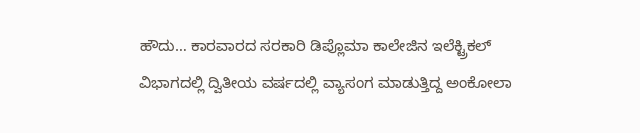ಹೌದು… ಕಾರವಾರದ ಸರಕಾರಿ ಡಿಪ್ಲೊಮಾ ಕಾಲೇಜಿನ ಇಲೆಕ್ಟ್ರಿಕಲ್ ವಿಭಾಗದಲ್ಲಿ ದ್ವಿತೀಯ ವರ್ಷದಲ್ಲಿ ವ್ಯಾಸಂಗ ಮಾಡುತ್ತಿದ್ದ ಅಂಕೋಲಾ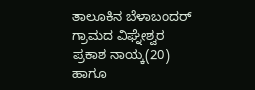ತಾಲೂಕಿನ ಬೆಳಾಬಂದರ್ ಗ್ರಾಮದ ವಿಘ್ನೇಶ್ವರ ಪ್ರಕಾಶ ನಾಯ್ಕ(20) ಹಾಗೂ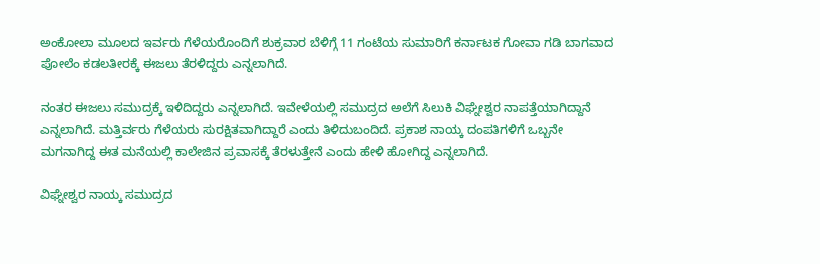ಅಂಕೋಲಾ ಮೂಲದ ಇರ್ವರು ಗೆಳೆಯರೊಂದಿಗೆ ಶುಕ್ರವಾರ ಬೆಳಿಗ್ಗೆ 11 ಗಂಟೆಯ ಸುಮಾರಿಗೆ ಕರ್ನಾಟಕ ಗೋವಾ ಗಡಿ ಬಾಗವಾದ ಪೋಲೆಂ ಕಡಲತೀರಕ್ಕೆ ಈಜಲು ತೆರಳಿದ್ದರು ಎನ್ನಲಾಗಿದೆ.

ನಂತರ ಈಜಲು ಸಮುದ್ರಕ್ಕೆ ಇಳಿದಿದ್ದರು ಎನ್ನಲಾಗಿದೆ. ಇವೇಳೆಯಲ್ಲಿ ಸಮುದ್ರದ ಅಲೆಗೆ ಸಿಲುಕಿ ವಿಘ್ನೇಶ್ವರ ನಾಪತ್ತೆಯಾಗಿದ್ದಾನೆ ಎನ್ನಲಾಗಿದೆ. ಮತ್ತಿರ್ವರು ಗೆಳೆಯರು ಸುರಕ್ಷಿತವಾಗಿದ್ದಾರೆ ಎಂದು ತಿಳಿದುಬಂದಿದೆ. ಪ್ರಕಾಶ ನಾಯ್ಕ ದಂಪತಿಗಳಿಗೆ ಒಬ್ಬನೇ ಮಗನಾಗಿದ್ದ ಈತ ಮನೆಯಲ್ಲಿ ಕಾಲೇಜಿನ ಪ್ರವಾಸಕ್ಕೆ ತೆರಳುತ್ತೇನೆ ಎಂದು ಹೇಳಿ ಹೋಗಿದ್ದ ಎನ್ನಲಾಗಿದೆ.

ವಿಘ್ನೇಶ್ವರ ನಾಯ್ಕ ಸಮುದ್ರದ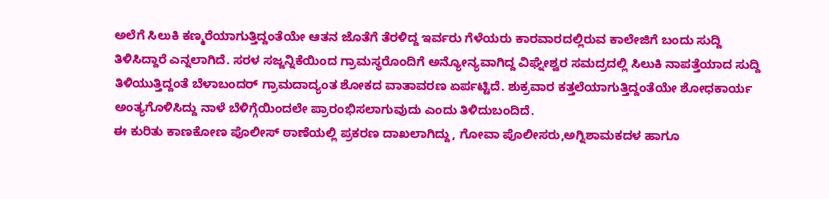ಅಲೆಗೆ ಸಿಲುಕಿ ಕಣ್ಮರೆಯಾಗುತ್ತಿದ್ದಂತೆಯೇ ಆತನ ಜೊತೆಗೆ ತೆರಳಿದ್ದ ಇರ್ವರು ಗೆಳೆಯರು ಕಾರವಾರದಲ್ಲಿರುವ ಕಾಲೇಜಿಗೆ ಬಂದು ಸುದ್ದಿ ತಿಳಿಸಿದ್ದಾರೆ ಎನ್ನಲಾಗಿದೆ. ಸರಳ ಸಜ್ಜನ್ನಿಕೆಯಿಂದ ಗ್ರಾಮಸ್ಥರೊಂದಿಗೆ ಅನ್ಯೋನ್ಯವಾಗಿದ್ದ ವಿಘ್ನೇಶ್ವರ ಸಮದ್ರದಲ್ಲಿ ಸಿಲುಕಿ ನಾಪತ್ತೆಯಾದ ಸುದ್ದಿ ತಿಳಿಯುತ್ತಿದ್ದಂತೆ ಬೆಳಾಬಂದರ್ ಗ್ರಾಮದಾದ್ಯಂತ ಶೋಕದ ವಾತಾವರಣ ಏರ್ಪಟ್ಟಿದೆ. ಶುಕ್ರವಾರ ಕತ್ತಲೆಯಾಗುತ್ತಿದ್ದಂತೆಯೇ ಶೋಧಕಾರ್ಯ ಅಂತ್ಯಗೊಳಿಸಿದ್ದು ನಾಳೆ ಬೆಳಿಗ್ಗೆಯಿಂದಲೇ ಪ್ರಾರಂಭಿಸಲಾಗುವುದು ಎಂದು ತಿಳಿದುಬಂದಿದೆ.
ಈ ಕುರಿತು ಕಾಣಕೋಣ ಪೊಲೀಸ್ ಠಾಣೆಯಲ್ಲಿ ಪ್ರಕರಣ ದಾಖಲಾಗಿದ್ದು, ಗೋವಾ ಪೊಲೀಸರು,ಅಗ್ನಿಶಾಮಕದಳ ಹಾಗೂ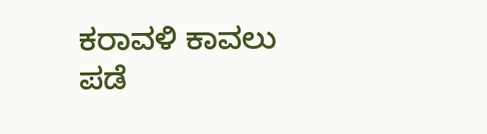ಕರಾವಳಿ ಕಾವಲು ಪಡೆ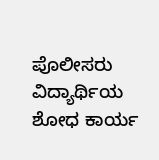ಪೊಲೀಸರು ವಿದ್ಯಾರ್ಥಿಯ ಶೋಧ ಕಾರ್ಯ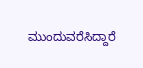ಮುಂದುವರೆಸಿದ್ದಾರೆ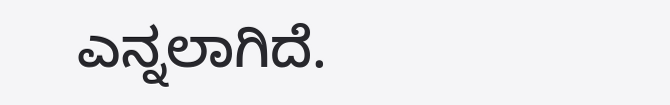ಎನ್ನಲಾಗಿದೆ.